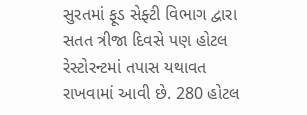સુરતમાં ફૂડ સેફ્ટી વિભાગ દ્વારા સતત ત્રીજા દિવસે પણ હોટલ રેસ્ટોરન્ટમાં તપાસ યથાવત રાખવામાં આવી છે. 280 હોટલ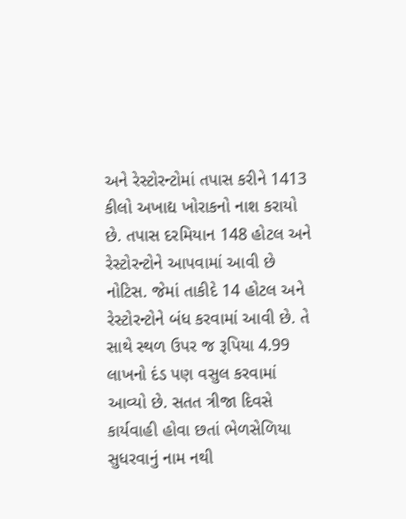અને રેસ્ટોરન્ટોમાં તપાસ કરીને 1413 કીલો અખાદ્ય ખોરાકનો નાશ કરાયો છે. તપાસ દરમિયાન 148 હોટલ અને રેસ્ટોરન્ટોને આપવામાં આવી છે નોટિસ. જેમાં તાકીદે 14 હોટલ અને રેસ્ટોરન્ટોને બંધ કરવામાં આવી છે. તે સાથે સ્થળ ઉપર જ રૂપિયા 4.99 લાખનો દંડ પણ વસુલ કરવામાં આવ્યો છે. સતત ત્રીજા દિવસે કાર્યવાહી હોવા છતાં ભેળસેળિયા સુધરવાનું નામ નથી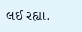લઈ રહ્યા.